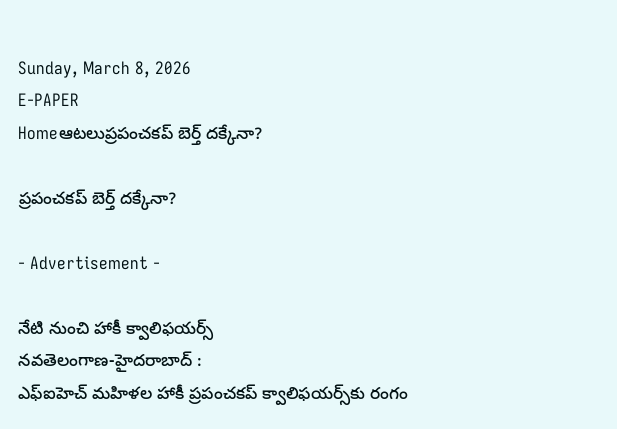Sunday, March 8, 2026
E-PAPER
Homeఆటలుప్రపంచకప్‌ బెర్త్‌ దక్కేనా?

ప్రపంచకప్‌ బెర్త్‌ దక్కేనా?

- Advertisement -

నేటి నుంచి హాకీ క్వాలిఫయర్స్‌
నవతెలంగాణ-హైదరాబాద్‌ :
ఎఫ్‌ఐహెచ్‌ మహిళల హాకీ ప్రపంచకప్‌ క్వాలిఫయర్స్‌కు రంగం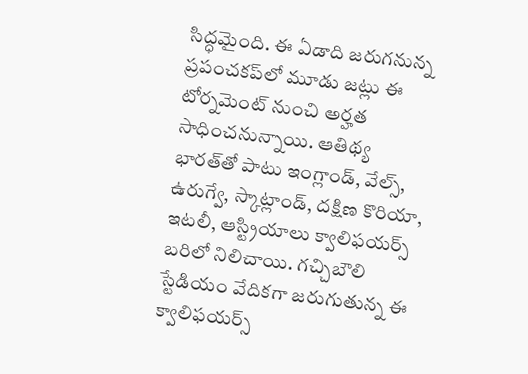సిద్ధమైంది. ఈ ఏడాది జరుగనున్న ప్రపంచకప్‌లో మూడు జట్లు ఈ టోర్నమెంట్‌ నుంచి అర్హత సాధించనున్నాయి. ఆతిథ్య భారత్‌తో పాటు ఇంగ్లాండ్‌, వేల్స్‌, ఉరుగ్వే, స్కాట్లాండ్‌, దక్షిణ కొరియా, ఇటలీ, ఆస్ట్రియాలు క్వాలిఫయర్స్‌ బరిలో నిలిచాయి. గచ్చిబౌలి స్టేడియం వేదికగా జరుగుతున్న ఈ క్వాలిఫయర్స్‌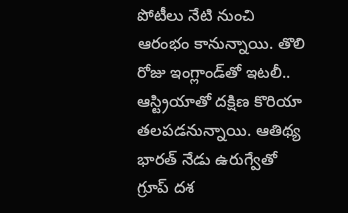పోటీలు నేటి నుంచి ఆరంభం కానున్నాయి. తొలి రోజు ఇంగ్లాండ్‌తో ఇటలీ.. ఆస్ట్రియాతో దక్షిణ కొరియా తలపడనున్నాయి. ఆతిథ్య భారత్‌ నేడు ఉరుగ్వేతో గ్రూప్‌ దశ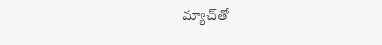మ్యాచ్‌తో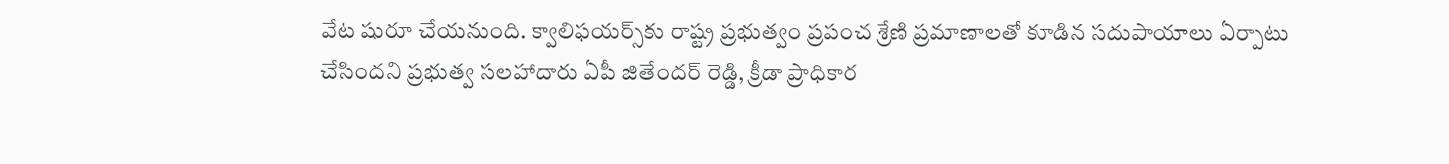వేట షురూ చేయనుంది. క్వాలిఫయర్స్‌కు రాష్ట్ర ప్రభుత్వం ప్రపంచ శ్రేణి ప్రమాణాలతో కూడిన సదుపాయాలు ఏర్పాటు చేసిందని ప్రభుత్వ సలహాదారు ఏపీ జితేందర్‌ రెడ్డి, క్రీడా ప్రాధికార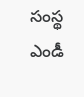సంస్థ ఎండీ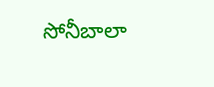సోనీబాలా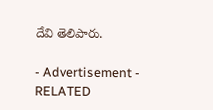దేవి తెలిపారు.

- Advertisement -
RELATED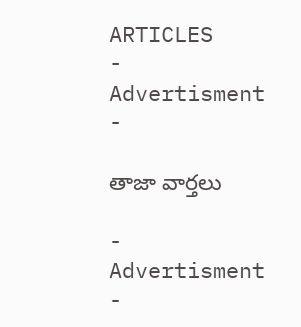ARTICLES
- Advertisment -

తాజా వార్తలు

- Advertisment -